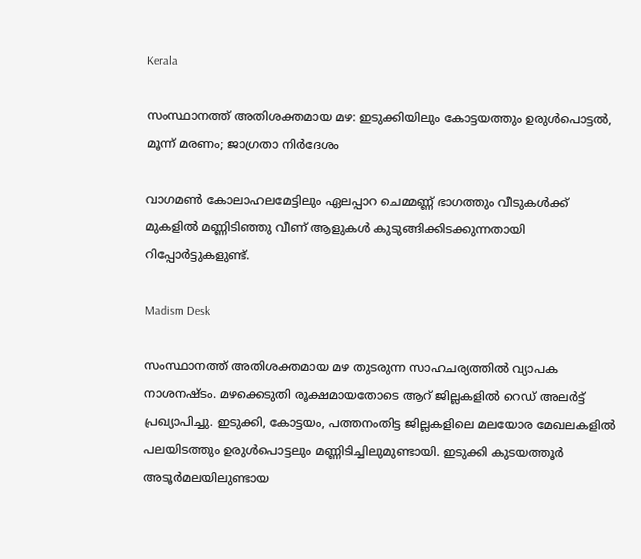Kerala

സംസ്ഥാനത്ത് അതിശക്തമായ മഴ: ഇടുക്കിയിലും കോട്ടയത്തും ഉരുള്‍പൊട്ടല്‍, മൂന്ന് മരണം; ജാഗ്രതാ നിർദേശം

വാഗമൺ കോലാഹലമേട്ടിലും ഏലപ്പാറ ചെമ്മണ്ണ് ഭാഗത്തും വീടുകൾക്ക് മുകളിൽ മണ്ണിടിഞ്ഞു വീണ് ആളുകൾ കുടുങ്ങിക്കിടക്കുന്നതായി റിപ്പോർട്ടുകളുണ്ട്.

Madism Desk

സംസ്ഥാനത്ത് അതിശക്തമായ മഴ തുടരുന്ന സാഹചര്യത്തിൽ വ്യാപക നാശനഷ്ടം. മഴക്കെടുതി രൂക്ഷമായതോടെ ആറ് ജില്ലകളിൽ റെഡ് അലർട്ട് പ്രഖ്യാപിച്ചു. ഇടുക്കി, കോട്ടയം, പത്തനംതിട്ട ജില്ലകളിലെ മലയോര മേഖലകളിൽ പലയിടത്തും ഉരുൾപൊട്ടലും മണ്ണിടിച്ചിലുമുണ്ടായി. ഇടുക്കി കുടയത്തൂർ അടൂർമലയിലുണ്ടായ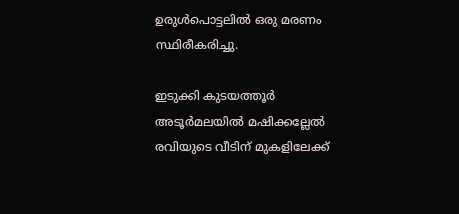ഉരുൾപൊട്ടലിൽ ഒരു മരണം സ്ഥിരീകരിച്ചു.

ഇടുക്കി കുടയത്തൂർ അടൂർമലയിൽ മഷിക്കല്ലേൽ രവിയുടെ വീടിന് മുകളിലേക്ക്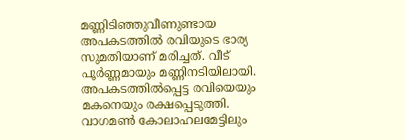മണ്ണിടിഞ്ഞുവീണുണ്ടായ അപകടത്തിൽ രവിയുടെ ഭാര്യ സുമതിയാണ് മരിച്ചത്. വീട് പൂർണ്ണമായും മണ്ണിനടിയിലായി. അപകടത്തിൽപ്പെട്ട രവിയെയും മകനെയും രക്ഷപ്പെടുത്തി. വാഗമൺ കോലാഹലമേട്ടിലും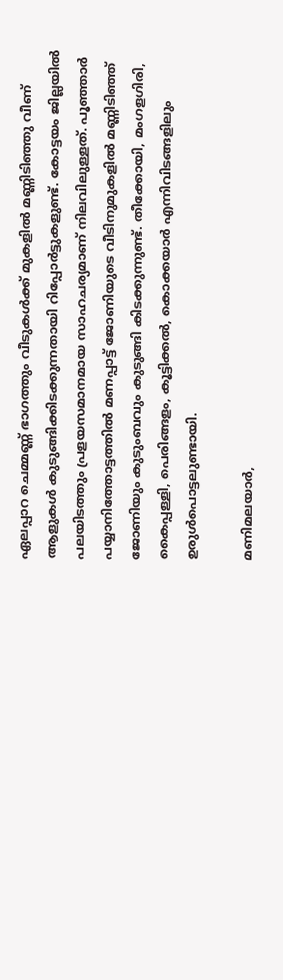ഏലപ്പാറ ചെമ്മണ്ണ് ഭാഗത്തും വീടുകൾക്ക് മുകളിൽ മണ്ണിടിഞ്ഞു വീണ് ആളുകൾ കുടുങ്ങിക്കിടക്കുന്നതായി റിപ്പോർട്ടുകളുണ്ട്. കോട്ടയം ജില്ലയിൽ പലയിടത്തും പ്രളയസമാനമായ സാഹചര്യമാണ് നിലവിലുള്ളത്. പൂഞ്ഞാർ പയ്യാനിത്തോട്ടത്തിൽ മണപ്പാട്ട് ജോണിയുടെ വീടിനുമുകളിൽ മണ്ണിടിഞ്ഞ് ജോണിയും കുടുംബവും കുടുങ്ങി കിടക്കുന്നുണ്ട്. തീക്കോയി, മംഗളഗിരി, കൈപ്പള്ളി, പെരിങ്ങളം, കൂട്ടിക്കൽ, കൊക്കയാർ എന്നിവിടങ്ങളിലും ഉരുൾപൊട്ടലുണ്ടായി.

മണിമലയാർ,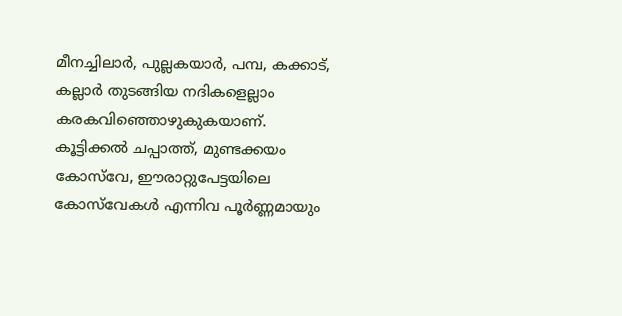മീനച്ചിലാർ, പുല്ലകയാർ, പമ്പ, കക്കാട്, കല്ലാർ തുടങ്ങിയ നദികളെല്ലാം കരകവിഞ്ഞൊഴുകുകയാണ്. കൂട്ടിക്കൽ ചപ്പാത്ത്, മുണ്ടക്കയം കോസ്‌വേ, ഈരാറ്റുപേട്ടയിലെ കോസ്‌വേകൾ എന്നിവ പൂർണ്ണമായും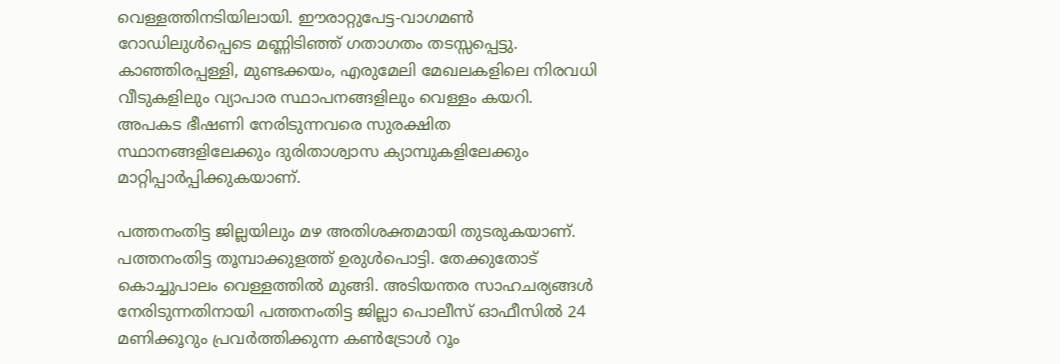വെള്ളത്തിനടിയിലായി. ഈരാറ്റുപേട്ട-വാഗമൺ റോഡിലുൾപ്പെടെ മണ്ണിടിഞ്ഞ് ഗതാഗതം തടസ്സപ്പെട്ടു. കാഞ്ഞിരപ്പള്ളി, മുണ്ടക്കയം, എരുമേലി മേഖലകളിലെ നിരവധി വീടുകളിലും വ്യാപാര സ്ഥാപനങ്ങളിലും വെള്ളം കയറി. അപകട ഭീഷണി നേരിടുന്നവരെ സുരക്ഷിത സ്ഥാനങ്ങളിലേക്കും ദുരിതാശ്വാസ ക്യാമ്പുകളിലേക്കും മാറ്റിപ്പാർപ്പിക്കുകയാണ്.

പത്തനംതിട്ട ജില്ലയിലും മഴ അതിശക്തമായി തുടരുകയാണ്. പത്തനംതിട്ട തൂമ്പാക്കുളത്ത് ഉരുൾപൊട്ടി. തേക്കുതോട് കൊച്ചുപാലം വെള്ളത്തിൽ മുങ്ങി. അടിയന്തര സാഹചര്യങ്ങൾ നേരിടുന്നതിനായി പത്തനംതിട്ട ജില്ലാ പൊലീസ് ഓഫീസിൽ 24 മണിക്കൂറും പ്രവർത്തിക്കുന്ന കൺട്രോൾ റൂം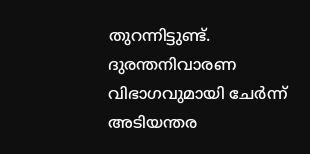തുറന്നിട്ടുണ്ട്. ദുരന്തനിവാരണ വിഭാഗവുമായി ചേർന്ന് അടിയന്തര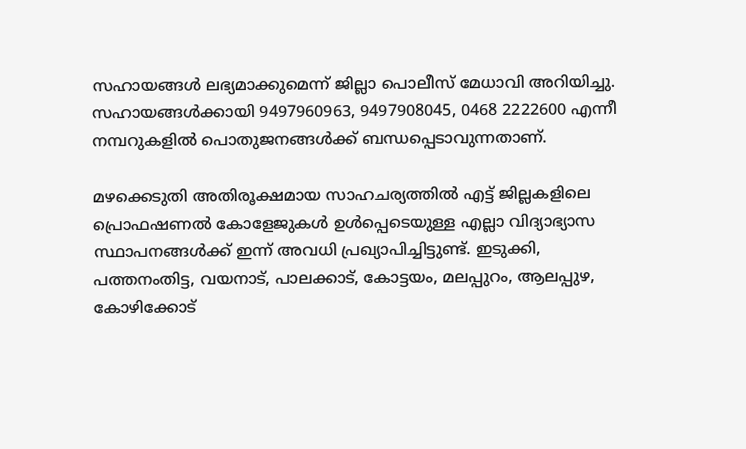സഹായങ്ങൾ ലഭ്യമാക്കുമെന്ന് ജില്ലാ പൊലീസ് മേധാവി അറിയിച്ചു. സഹായങ്ങൾക്കായി 9497960963, 9497908045, 0468 2222600 എന്നീ നമ്പറുകളിൽ പൊതുജനങ്ങൾക്ക് ബന്ധപ്പെടാവുന്നതാണ്.

മഴക്കെടുതി അതിരൂക്ഷമായ സാഹചര്യത്തിൽ എട്ട് ജില്ലകളിലെ പ്രൊഫഷണൽ കോളേജുകൾ ഉൾപ്പെടെയുള്ള എല്ലാ വിദ്യാഭ്യാസ സ്ഥാപനങ്ങൾക്ക് ഇന്ന് അവധി പ്രഖ്യാപിച്ചിട്ടുണ്ട്. ഇടുക്കി, പത്തനംതിട്ട, വയനാട്, പാലക്കാട്, കോട്ടയം, മലപ്പുറം, ആലപ്പുഴ, കോഴിക്കോട്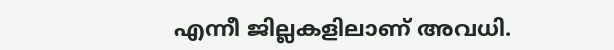എന്നീ ജില്ലകളിലാണ് അവധി.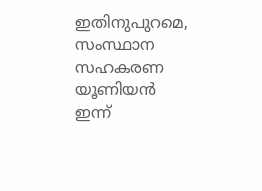ഇതിനുപുറമെ, സംസ്ഥാന സഹകരണ യൂണിയൻ ഇന്ന്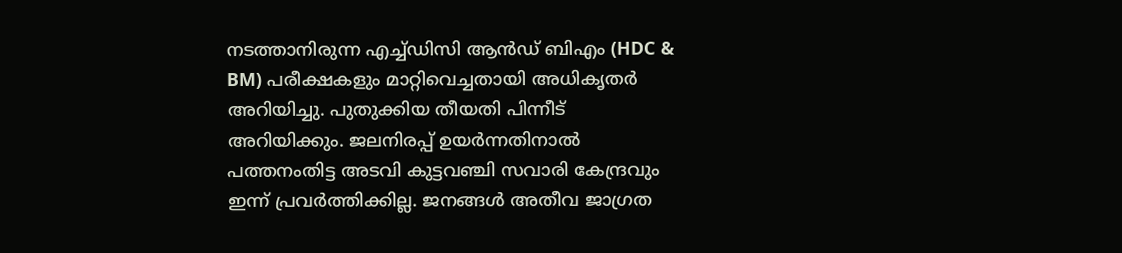നടത്താനിരുന്ന എച്ച്ഡിസി ആൻഡ് ബിഎം (HDC & BM) പരീക്ഷകളും മാറ്റിവെച്ചതായി അധികൃതർ അറിയിച്ചു. പുതുക്കിയ തീയതി പിന്നീട് അറിയിക്കും. ജലനിരപ്പ് ഉയർന്നതിനാൽ പത്തനംതിട്ട അടവി കുട്ടവഞ്ചി സവാരി കേന്ദ്രവും ഇന്ന് പ്രവർത്തിക്കില്ല. ജനങ്ങൾ അതീവ ജാഗ്രത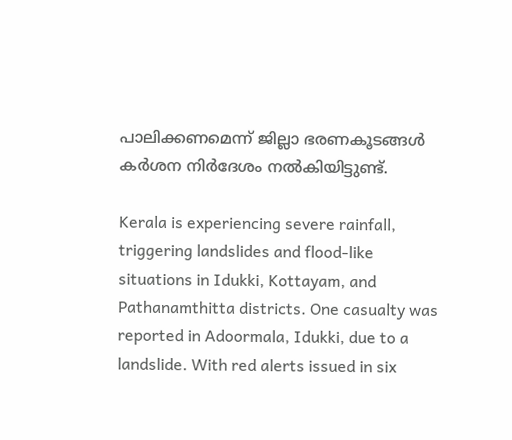പാലിക്കണമെന്ന് ജില്ലാ ഭരണകൂടങ്ങൾ കർശന നിർദേശം നൽകിയിട്ടുണ്ട്.

Kerala is experiencing severe rainfall, triggering landslides and flood-like situations in Idukki, Kottayam, and Pathanamthitta districts. One casualty was reported in Adoormala, Idukki, due to a landslide. With red alerts issued in six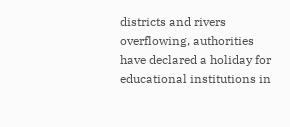districts and rivers overflowing, authorities have declared a holiday for educational institutions in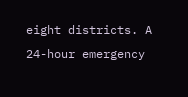eight districts. A 24-hour emergency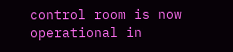control room is now operational in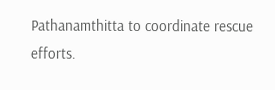Pathanamthitta to coordinate rescue efforts.